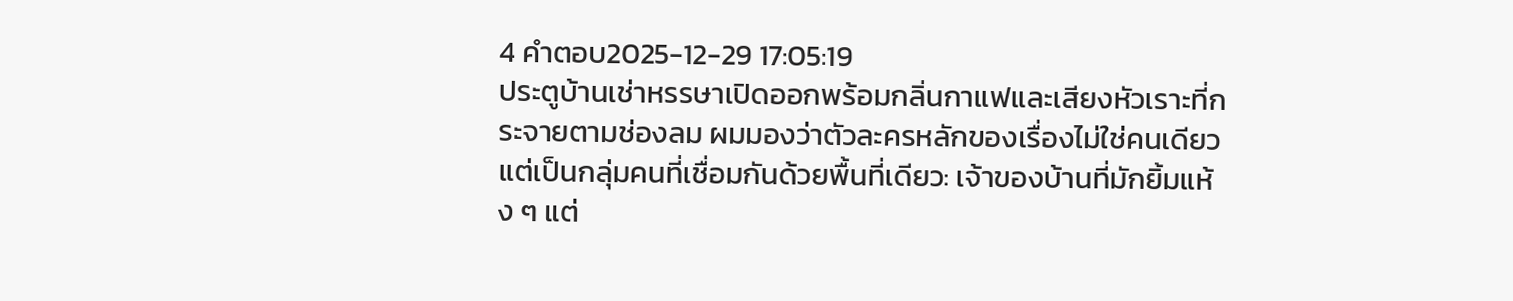4 คำตอบ2025-12-29 17:05:19
ประตูบ้านเช่าหรรษาเปิดออกพร้อมกลิ่นกาแฟและเสียงหัวเราะที่กระจายตามช่องลม ผมมองว่าตัวละครหลักของเรื่องไม่ใช่คนเดียว แต่เป็นกลุ่มคนที่เชื่อมกันด้วยพื้นที่เดียว: เจ้าของบ้านที่มักยิ้มแห้ง ๆ แต่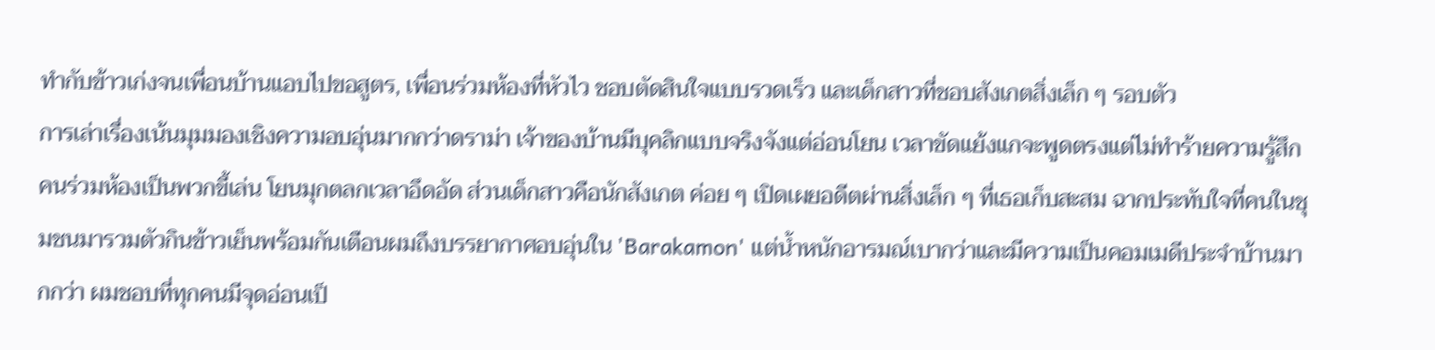ทำกับข้าวเก่งจนเพื่อนบ้านแอบไปขอสูตร, เพื่อนร่วมห้องที่หัวไว ชอบตัดสินใจแบบรวดเร็ว และเด็กสาวที่ชอบสังเกตสิ่งเล็ก ๆ รอบตัว
การเล่าเรื่องเน้นมุมมองเชิงความอบอุ่นมากกว่าดราม่า เจ้าของบ้านมีบุคลิกแบบจริงจังแต่อ่อนโยน เวลาขัดแย้งแกจะพูดตรงแต่ไม่ทำร้ายความรู้สึก คนร่วมห้องเป็นพวกขี้เล่น โยนมุกตลกเวลาอึดอัด ส่วนเด็กสาวคือนักสังเกต ค่อย ๆ เปิดเผยอดีตผ่านสิ่งเล็ก ๆ ที่เธอเก็บสะสม ฉากประทับใจที่คนในชุมชนมารวมตัวกินข้าวเย็นพร้อมกันเตือนผมถึงบรรยากาศอบอุ่นใน 'Barakamon' แต่น้ำหนักอารมณ์เบากว่าและมีความเป็นคอมเมดีประจำบ้านมากกว่า ผมชอบที่ทุกคนมีจุดอ่อนเป็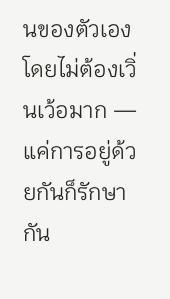นของตัวเองโดยไม่ต้องเวิ่นเว้อมาก — แค่การอยู่ด้วยกันก็รักษากัน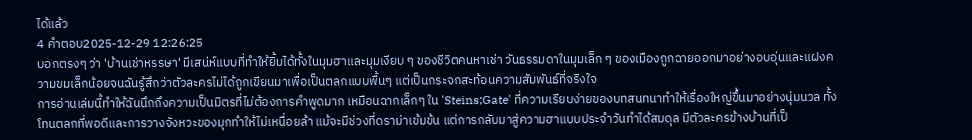ได้แล้ว
4 คำตอบ2025-12-29 12:26:25
บอกตรงๆ ว่า 'บ้านเช่าหรรษา' มีเสน่ห์แบบที่ทำให้ยิ้มได้ทั้งในมุมฮาและมุมเงียบ ๆ ของชีวิตคนหาเช่า วันธรรมดาในมุมเล็ก ๆ ของเมืองถูกฉายออกมาอย่างอบอุ่นและแฝงความขมเล็กน้อยจนฉันรู้สึกว่าตัวละครไม่ได้ถูกเขียนมาเพื่อเป็นตลกแบบพื้นๆ แต่เป็นกระจกสะท้อนความสัมพันธ์ที่จริงใจ
การอ่านเล่มนี้ทำให้ฉันนึกถึงความเป็นมิตรที่ไม่ต้องการคำพูดมาก เหมือนฉากเล็กๆ ใน 'Steins;Gate' ที่ความเรียบง่ายของบทสนทนาทำให้เรื่องใหญ่ขึ้นมาอย่างนุ่มนวล ทั้งโทนตลกที่พอดีและการวางจังหวะของมุกทำให้ไม่เหนื่อยล้า แม้จะมีช่วงที่ดราม่าเข้มข้น แต่การกลับมาสู่ความฮาแบบประจำวันทำได้สมดุล มีตัวละครข้างบ้านที่เป็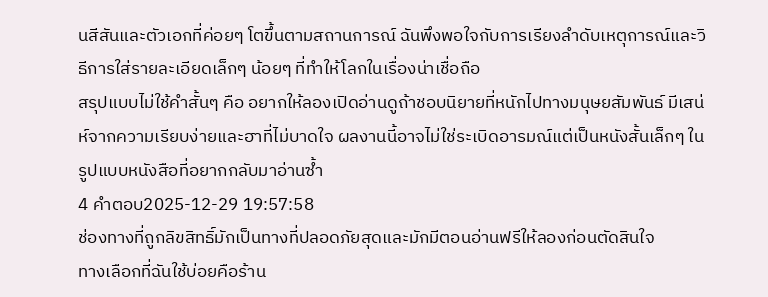นสีสันและตัวเอกที่ค่อยๆ โตขึ้นตามสถานการณ์ ฉันพึงพอใจกับการเรียงลำดับเหตุการณ์และวิธีการใส่รายละเอียดเล็กๆ น้อยๆ ที่ทำให้โลกในเรื่องน่าเชื่อถือ
สรุปแบบไม่ใช้คำสั้นๆ คือ อยากให้ลองเปิดอ่านดูถ้าชอบนิยายที่หนักไปทางมนุษยสัมพันธ์ มีเสน่ห์จากความเรียบง่ายและฮาที่ไม่บาดใจ ผลงานนี้อาจไม่ใช่ระเบิดอารมณ์แต่เป็นหนังสั้นเล็กๆ ในรูปแบบหนังสือที่อยากกลับมาอ่านซ้ำ
4 คำตอบ2025-12-29 19:57:58
ช่องทางที่ถูกลิขสิทธิ์มักเป็นทางที่ปลอดภัยสุดและมักมีตอนอ่านฟรีให้ลองก่อนตัดสินใจ
ทางเลือกที่ฉันใช้บ่อยคือร้าน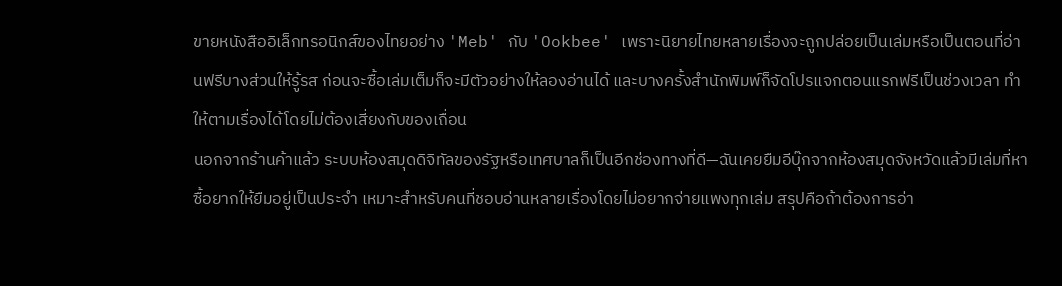ขายหนังสืออิเล็กทรอนิกส์ของไทยอย่าง 'Meb' กับ 'Ookbee' เพราะนิยายไทยหลายเรื่องจะถูกปล่อยเป็นเล่มหรือเป็นตอนที่อ่านฟรีบางส่วนให้รู้รส ก่อนจะซื้อเล่มเต็มก็จะมีตัวอย่างให้ลองอ่านได้ และบางครั้งสำนักพิมพ์ก็จัดโปรแจกตอนแรกฟรีเป็นช่วงเวลา ทำให้ตามเรื่องได้โดยไม่ต้องเสี่ยงกับของเถื่อน
นอกจากร้านค้าแล้ว ระบบห้องสมุดดิจิทัลของรัฐหรือเทศบาลก็เป็นอีกช่องทางที่ดี—ฉันเคยยืมอีบุ๊กจากห้องสมุดจังหวัดแล้วมีเล่มที่หาซื้อยากให้ยืมอยู่เป็นประจำ เหมาะสำหรับคนที่ชอบอ่านหลายเรื่องโดยไม่อยากจ่ายแพงทุกเล่ม สรุปคือถ้าต้องการอ่า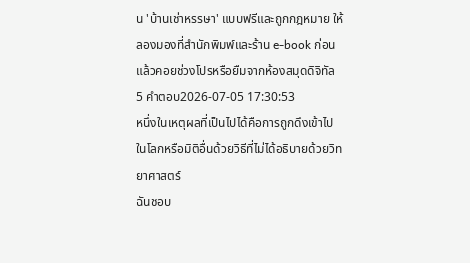น 'บ้านเช่าหรรษา' แบบฟรีและถูกกฎหมาย ให้ลองมองที่สำนักพิมพ์และร้าน e-book ก่อน แล้วคอยช่วงโปรหรือยืมจากห้องสมุดดิจิทัล
5 คำตอบ2026-07-05 17:30:53
หนึ่งในเหตุผลที่เป็นไปได้คือการถูกดึงเข้าไปในโลกหรือมิติอื่นด้วยวิธีที่ไม่ได้อธิบายด้วยวิทยาศาสตร์
ฉันชอบ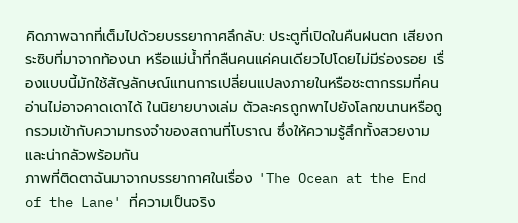คิดภาพฉากที่เต็มไปด้วยบรรยากาศลึกลับ: ประตูที่เปิดในคืนฝนตก เสียงกระซิบที่มาจากท้องนา หรือแม่น้ำที่กลืนคนแค่คนเดียวไปโดยไม่มีร่องรอย เรื่องแบบนี้มักใช้สัญลักษณ์แทนการเปลี่ยนแปลงภายในหรือชะตากรรมที่คนอ่านไม่อาจคาดเดาได้ ในนิยายบางเล่ม ตัวละครถูกพาไปยังโลกขนานหรือถูกรวมเข้ากับความทรงจำของสถานที่โบราณ ซึ่งให้ความรู้สึกทั้งสวยงามและน่ากลัวพร้อมกัน
ภาพที่ติดตาฉันมาจากบรรยากาศในเรื่อง 'The Ocean at the End of the Lane' ที่ความเป็นจริง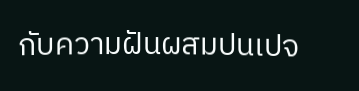กับความฝันผสมปนเปจ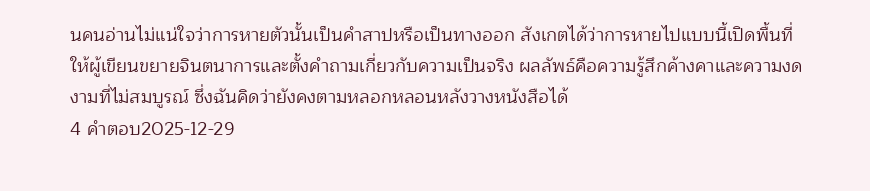นคนอ่านไม่แน่ใจว่าการหายตัวนั้นเป็นคำสาปหรือเป็นทางออก สังเกตได้ว่าการหายไปแบบนี้เปิดพื้นที่ให้ผู้เขียนขยายจินตนาการและตั้งคำถามเกี่ยวกับความเป็นจริง ผลลัพธ์คือความรู้สึกค้างคาและความงดงามที่ไม่สมบูรณ์ ซึ่งฉันคิดว่ายังคงตามหลอกหลอนหลังวางหนังสือได้
4 คำตอบ2025-12-29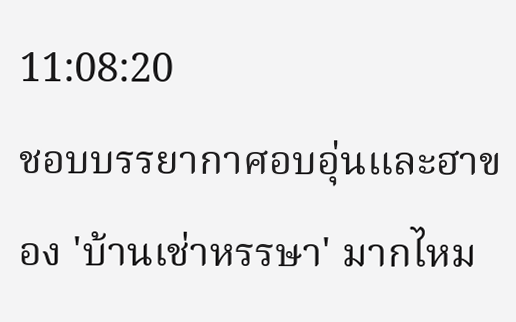11:08:20
ชอบบรรยากาศอบอุ่นและฮาของ 'บ้านเช่าหรรษา' มากไหม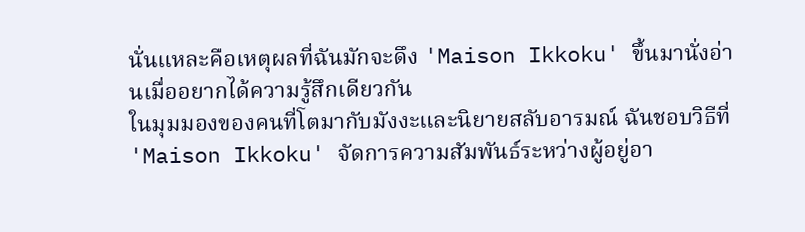นั่นแหละคือเหตุผลที่ฉันมักจะดึง 'Maison Ikkoku' ขึ้นมานั่งอ่านเมื่ออยากได้ความรู้สึกเดียวกัน
ในมุมมองของคนที่โตมากับมังงะและนิยายสลับอารมณ์ ฉันชอบวิธีที่ 'Maison Ikkoku' จัดการความสัมพันธ์ระหว่างผู้อยู่อา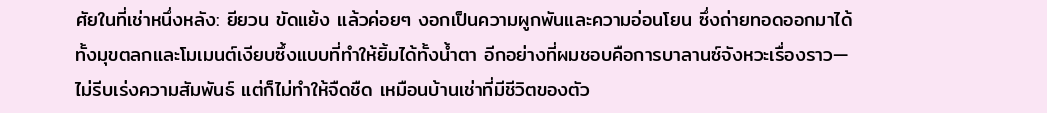ศัยในที่เช่าหนึ่งหลัง: ยียวน ขัดแย้ง แล้วค่อยๆ งอกเป็นความผูกพันและความอ่อนโยน ซึ่งถ่ายทอดออกมาได้ทั้งมุขตลกและโมเมนต์เงียบซึ้งแบบที่ทำให้ยิ้มได้ทั้งน้ำตา อีกอย่างที่ผมชอบคือการบาลานซ์จังหวะเรื่องราว—ไม่รีบเร่งความสัมพันธ์ แต่ก็ไม่ทำให้จืดชืด เหมือนบ้านเช่าที่มีชีวิตของตัว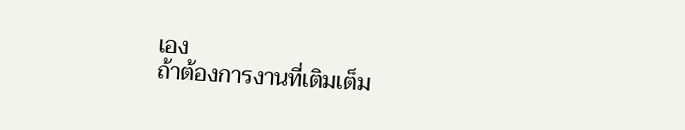เอง
ถ้าต้องการงานที่เติมเต็ม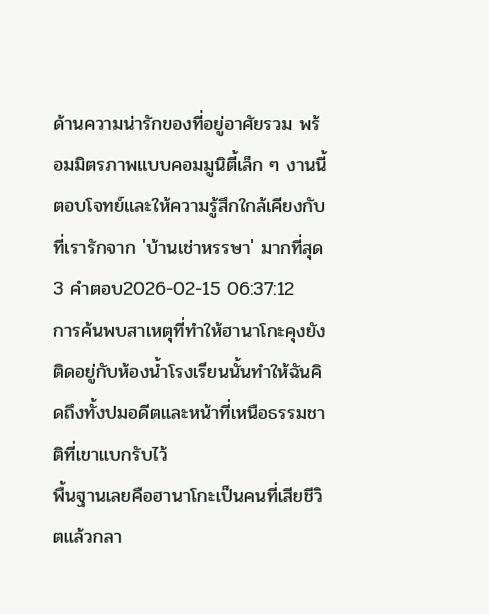ด้านความน่ารักของที่อยู่อาศัยรวม พร้อมมิตรภาพแบบคอมมูนิตี้เล็ก ๆ งานนี้ตอบโจทย์และให้ความรู้สึกใกล้เคียงกับที่เรารักจาก 'บ้านเช่าหรรษา' มากที่สุด
3 คำตอบ2026-02-15 06:37:12
การค้นพบสาเหตุที่ทำให้ฮานาโกะคุงยังติดอยู่กับห้องน้ำโรงเรียนนั้นทำให้ฉันคิดถึงทั้งปมอดีตและหน้าที่เหนือธรรมชาติที่เขาแบกรับไว้
พื้นฐานเลยคือฮานาโกะเป็นคนที่เสียชีวิตแล้วกลา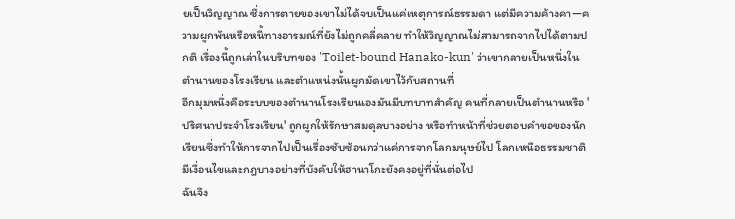ยเป็นวิญญาณ ซึ่งการตายของเขาไม่ได้จบเป็นแค่เหตุการณ์ธรรมดา แต่มีความค้างคา—ความผูกพันหรือหนี้ทางอารมณ์ที่ยังไม่ถูกคลี่คลาย ทำให้วิญญาณไม่สามารถจากไปได้ตามปกติ เรื่องนี้ถูกเล่าในบริบทของ 'Toilet-bound Hanako-kun' ว่าเขากลายเป็นหนึ่งในตำนานของโรงเรียน และตำแหน่งนั้นผูกมัดเขาไว้กับสถานที่
อีกมุมหนึ่งคือระบบของตำนานโรงเรียนเองมันมีบทบาทสำคัญ คนที่กลายเป็นตำนานหรือ 'ปริศนาประจำโรงเรียน' ถูกผูกให้รักษาสมดุลบางอย่าง หรือทำหน้าที่ช่วยตอบคำขอของนักเรียนซึ่งทำให้การจากไปเป็นเรื่องซับซ้อนกว่าแค่การจากโลกมนุษย์ไป โลกเหนือธรรมชาติมีเงื่อนไขและกฎบางอย่างที่บังคับให้ฮานาโกะยังคงอยู่ที่นั่นต่อไป
ฉันจึง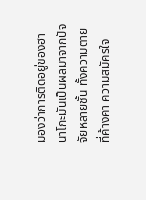มองว่าการติดอยู่ของฮานาโกะมันเป็นผลมาจากปัจจัยหลายชั้น ทั้งความตายที่ค้างคา ความสมัครใจ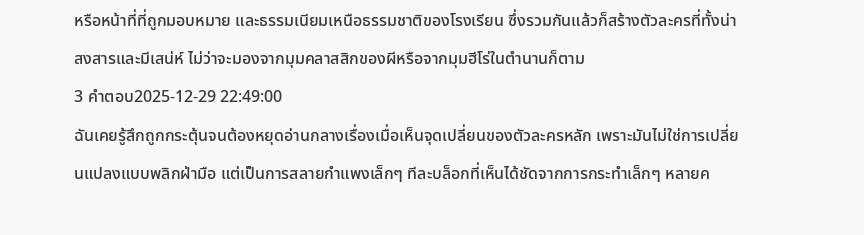หรือหน้าที่ที่ถูกมอบหมาย และธรรมเนียมเหนือธรรมชาติของโรงเรียน ซึ่งรวมกันแล้วก็สร้างตัวละครที่ทั้งน่าสงสารและมีเสน่ห์ ไม่ว่าจะมองจากมุมคลาสสิกของผีหรือจากมุมฮีโร่ในตำนานก็ตาม
3 คำตอบ2025-12-29 22:49:00
ฉันเคยรู้สึกถูกกระตุ้นจนต้องหยุดอ่านกลางเรื่องเมื่อเห็นจุดเปลี่ยนของตัวละครหลัก เพราะมันไม่ใช่การเปลี่ยนแปลงแบบพลิกฝ่ามือ แต่เป็นการสลายกำแพงเล็กๆ ทีละบล็อกที่เห็นได้ชัดจากการกระทำเล็กๆ หลายค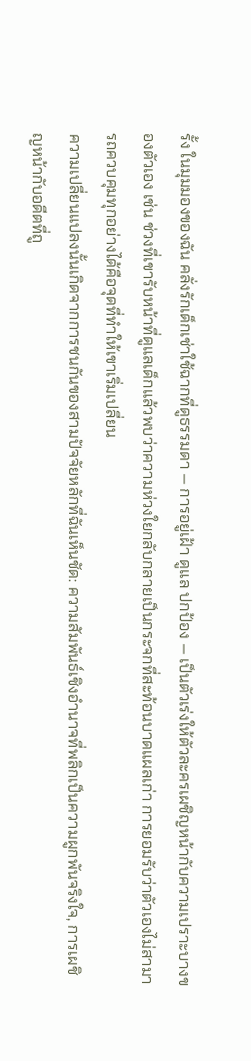รั้ง ในมุมมองของฉัน คลั่งรักเด็กเช่าใช้ฉากที่ดูธรรมดา — การอยู่เฝ้า ดูแล ปกป้อง — เป็นตัวเร่งให้ตัวละครเผชิญหน้ากับความเปราะบางของตัวเอง เช่น ช่วงที่เขารับหน้าที่ดูแลเด็กแล้วพบว่าความห่วงใยกลับกลายเป็นกระจกที่สะท้อนบาดแผลเก่า การยอมรับว่าตัวเองไม่สามารถควบคุมทุกอย่างได้คือจุดที่ทำให้เขาเริ่มเปลี่ยน
ความเปลี่ยนแปลงนั้นเกิดจากการชนกันของสามปัจจัยหลักที่ฉันเห็นชัด: ความสัมพันธ์เชิงอำนาจที่พลิกเป็นความผูกพันจริงใจ, การเผชิญหน้ากับอดีตที่ถู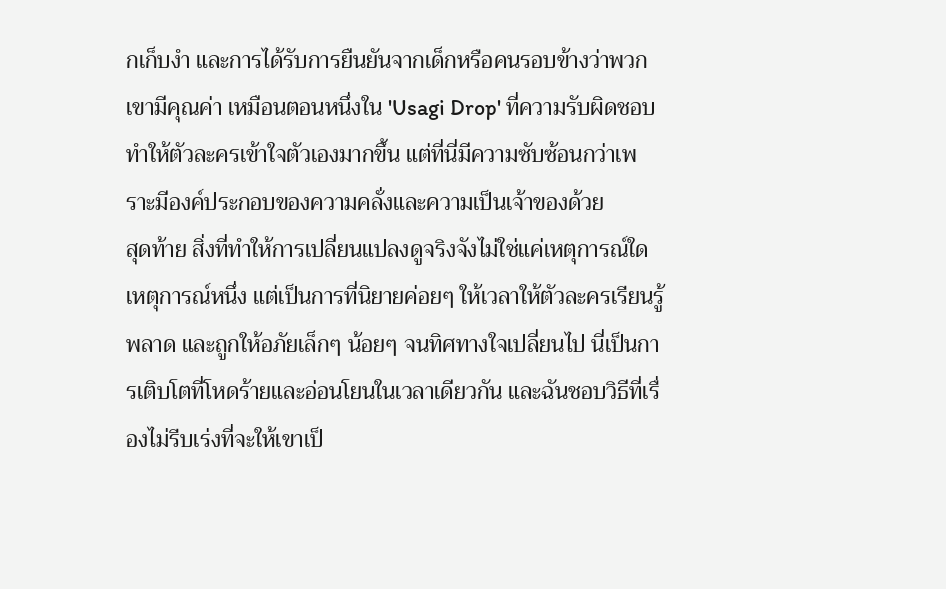กเก็บงำ และการได้รับการยืนยันจากเด็กหรือคนรอบข้างว่าพวกเขามีคุณค่า เหมือนตอนหนึ่งใน 'Usagi Drop' ที่ความรับผิดชอบทำให้ตัวละครเข้าใจตัวเองมากขึ้น แต่ที่นี่มีความซับซ้อนกว่าเพราะมีองค์ประกอบของความคลั่งและความเป็นเจ้าของด้วย
สุดท้าย สิ่งที่ทำให้การเปลี่ยนแปลงดูจริงจังไม่ใช่แค่เหตุการณ์ใดเหตุการณ์หนึ่ง แต่เป็นการที่นิยายค่อยๆ ให้เวลาให้ตัวละครเรียนรู้ พลาด และถูกให้อภัยเล็กๆ น้อยๆ จนทิศทางใจเปลี่ยนไป นี่เป็นการเติบโตที่โหดร้ายและอ่อนโยนในเวลาเดียวกัน และฉันชอบวิธีที่เรื่องไม่รีบเร่งที่จะให้เขาเป็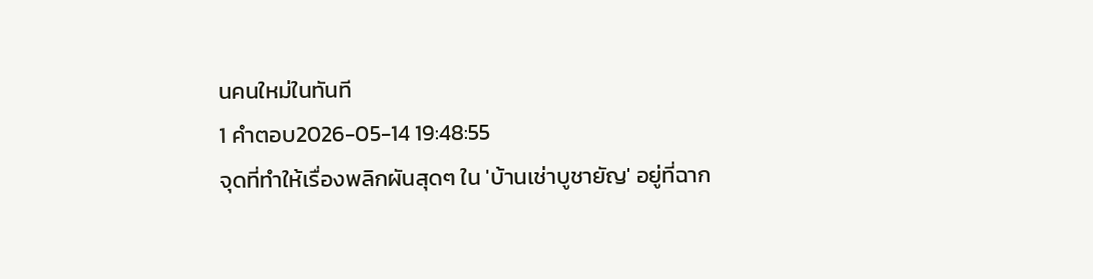นคนใหม่ในทันที
1 คำตอบ2026-05-14 19:48:55
จุดที่ทำให้เรื่องพลิกผันสุดๆ ใน 'บ้านเช่าบูชายัญ' อยู่ที่ฉาก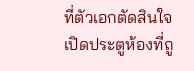ที่ตัวเอกตัดสินใจเปิดประตูห้องที่ถู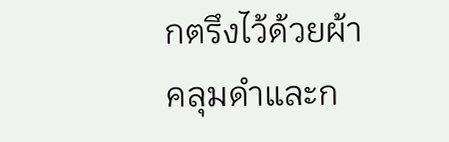กตรึงไว้ด้วยผ้าคลุมดำและก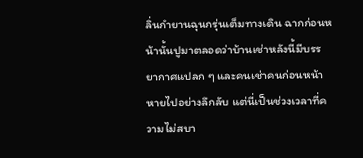ลิ่นกำยานฉุนกรุ่นเต็มทางเดิน ฉากก่อนหน้านั้นปูมาตลอดว่าบ้านเช่าหลังนี้มีบรรยากาศแปลก ๆ และคนเช่าคนก่อนหน้าหายไปอย่างลึกลับ แต่นี่เป็นช่วงเวลาที่ความไม่สบา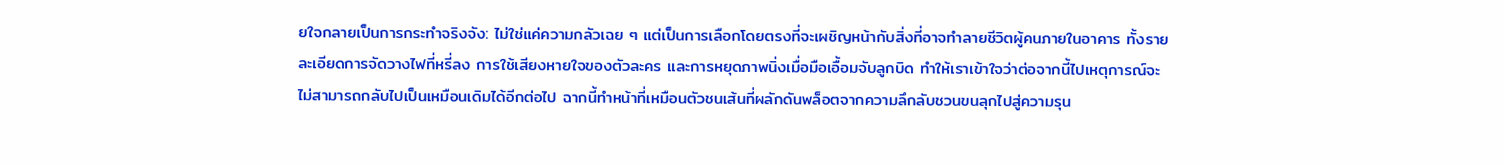ยใจกลายเป็นการกระทำจริงจัง: ไม่ใช่แค่ความกลัวเฉย ๆ แต่เป็นการเลือกโดยตรงที่จะเผชิญหน้ากับสิ่งที่อาจทำลายชีวิตผู้คนภายในอาคาร ทั้งรายละเอียดการจัดวางไฟที่หรี่ลง การใช้เสียงหายใจของตัวละคร และการหยุดภาพนิ่งเมื่อมือเอื้อมจับลูกบิด ทำให้เราเข้าใจว่าต่อจากนี้ไปเหตุการณ์จะไม่สามารถกลับไปเป็นเหมือนเดิมได้อีกต่อไป ฉากนี้ทำหน้าที่เหมือนตัวชนเส้นที่ผลักดันพล็อตจากความลึกลับชวนขนลุกไปสู่ความรุน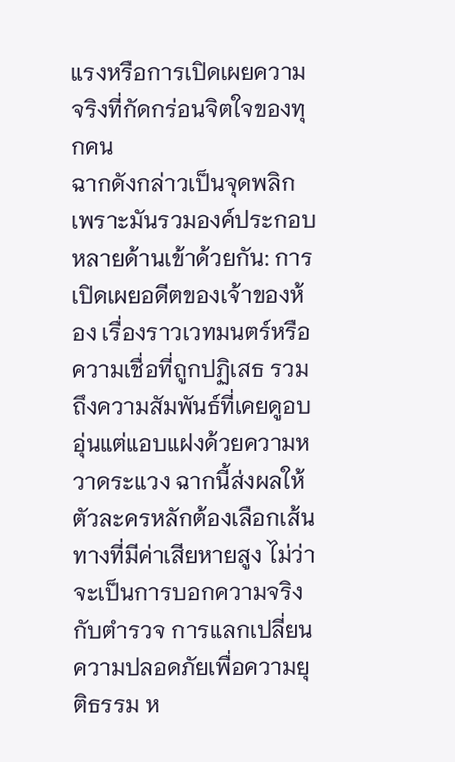แรงหรือการเปิดเผยความจริงที่กัดกร่อนจิตใจของทุกคน
ฉากดังกล่าวเป็นจุดพลิกเพราะมันรวมองค์ประกอบหลายด้านเข้าด้วยกัน: การเปิดเผยอดีตของเจ้าของห้อง เรื่องราวเวทมนตร์หรือความเชื่อที่ถูกปฏิเสธ รวมถึงความสัมพันธ์ที่เคยดูอบอุ่นแต่แอบแฝงด้วยความหวาดระแวง ฉากนี้ส่งผลให้ตัวละครหลักต้องเลือกเส้นทางที่มีค่าเสียหายสูง ไม่ว่าจะเป็นการบอกความจริงกับตำรวจ การแลกเปลี่ยนความปลอดภัยเพื่อความยุติธรรม ห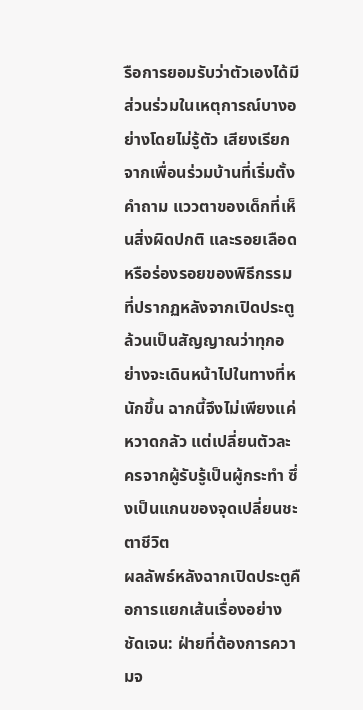รือการยอมรับว่าตัวเองได้มีส่วนร่วมในเหตุการณ์บางอย่างโดยไม่รู้ตัว เสียงเรียกจากเพื่อนร่วมบ้านที่เริ่มตั้งคำถาม แววตาของเด็กที่เห็นสิ่งผิดปกติ และรอยเลือดหรือร่องรอยของพิธีกรรมที่ปรากฏหลังจากเปิดประตู ล้วนเป็นสัญญาณว่าทุกอย่างจะเดินหน้าไปในทางที่หนักขึ้น ฉากนี้จึงไม่เพียงแค่หวาดกลัว แต่เปลี่ยนตัวละครจากผู้รับรู้เป็นผู้กระทำ ซึ่งเป็นแกนของจุดเปลี่ยนชะตาชีวิต
ผลลัพธ์หลังฉากเปิดประตูคือการแยกเส้นเรื่องอย่างชัดเจน: ฝ่ายที่ต้องการความจ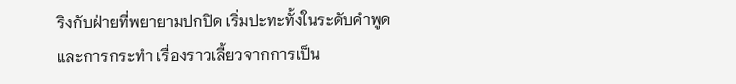ริงกับฝ่ายที่พยายามปกปิด เริ่มปะทะทั้งในระดับคำพูดและการกระทำ เรื่องราวเลี้ยวจากการเป็น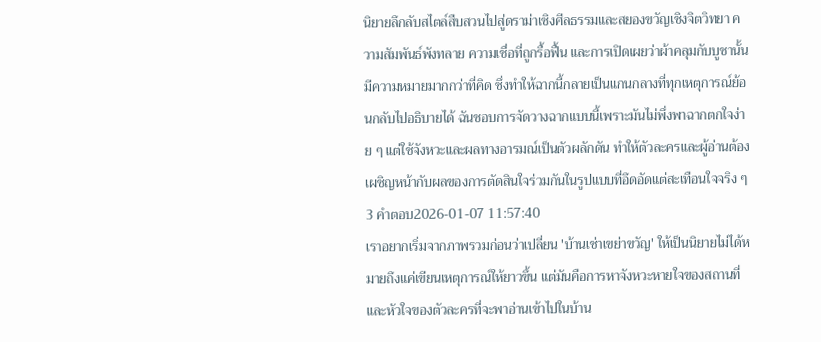นิยายลึกลับสไตล์สืบสวนไปสู่ดราม่าเชิงศีลธรรมและสยองขวัญเชิงจิตวิทยา ความสัมพันธ์พังทลาย ความเชื่อที่ถูกรื้อฟื้น และการเปิดเผยว่าผ้าคลุมกับบูชานั้นมีความหมายมากกว่าที่คิด ซึ่งทำให้ฉากนี้กลายเป็นแกนกลางที่ทุกเหตุการณ์ย้อนกลับไปอธิบายได้ ฉันชอบการจัดวางฉากแบบนี้เพราะมันไม่พึ่งพาฉากตกใจง่าย ๆ แต่ใช้จังหวะและผลทางอารมณ์เป็นตัวผลักดัน ทำให้ตัวละครและผู้อ่านต้องเผชิญหน้ากับผลของการตัดสินใจร่วมกันในรูปแบบที่อึดอัดแต่สะเทือนใจจริง ๆ
3 คำตอบ2026-01-07 11:57:40
เราอยากเริ่มจากภาพรวมก่อนว่าเปลี่ยน 'บ้านเช่าเขย่าขวัญ' ให้เป็นนิยายไม่ได้หมายถึงแค่เขียนเหตุการณ์ให้ยาวขึ้น แต่มันคือการหาจังหวะหายใจของสถานที่และหัวใจของตัวละครที่จะพาอ่านเข้าไปในบ้าน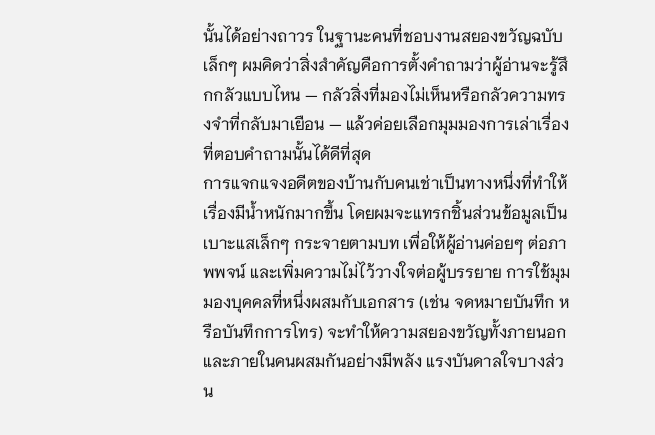นั้นได้อย่างถาวร ในฐานะคนที่ชอบงานสยองขวัญฉบับเล็กๆ ผมคิดว่าสิ่งสำคัญคือการตั้งคำถามว่าผู้อ่านจะรู้สึกกลัวแบบไหน — กลัวสิ่งที่มองไม่เห็นหรือกลัวความทรงจำที่กลับมาเยือน — แล้วค่อยเลือกมุมมองการเล่าเรื่องที่ตอบคำถามนั้นได้ดีที่สุด
การแจกแจงอดีตของบ้านกับคนเช่าเป็นทางหนึ่งที่ทำให้เรื่องมีน้ำหนักมากขึ้น โดยผมจะแทรกชิ้นส่วนข้อมูลเป็นเบาะแสเล็กๆ กระจายตามบท เพื่อให้ผู้อ่านค่อยๆ ต่อภาพพจน์ และเพิ่มความไม่ไว้วางใจต่อผู้บรรยาย การใช้มุมมองบุคคลที่หนึ่งผสมกับเอกสาร (เช่น จดหมายบันทึก หรือบันทึกการโทร) จะทำให้ความสยองขวัญทั้งภายนอกและภายในคนผสมกันอย่างมีพลัง แรงบันดาลใจบางส่วน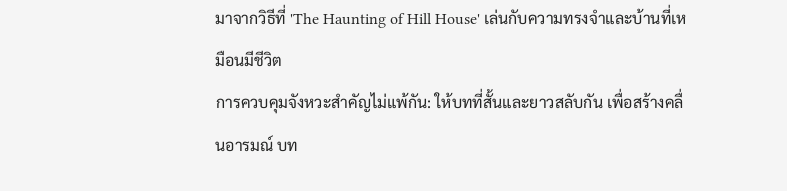มาจากวิธีที่ 'The Haunting of Hill House' เล่นกับความทรงจำและบ้านที่เหมือนมีชีวิต
การควบคุมจังหวะสำคัญไม่แพ้กัน: ให้บทที่สั้นและยาวสลับกัน เพื่อสร้างคลื่นอารมณ์ บท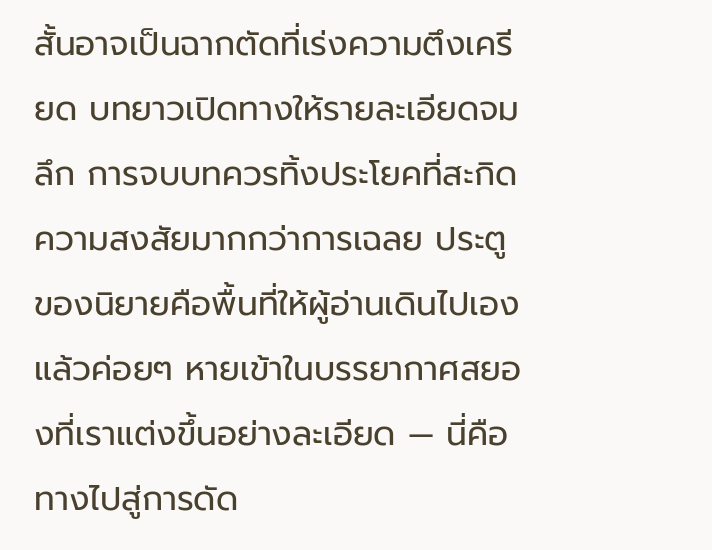สั้นอาจเป็นฉากตัดที่เร่งความตึงเครียด บทยาวเปิดทางให้รายละเอียดจมลึก การจบบทควรทิ้งประโยคที่สะกิดความสงสัยมากกว่าการเฉลย ประตูของนิยายคือพื้นที่ให้ผู้อ่านเดินไปเอง แล้วค่อยๆ หายเข้าในบรรยากาศสยองที่เราแต่งขึ้นอย่างละเอียด — นี่คือทางไปสู่การดัด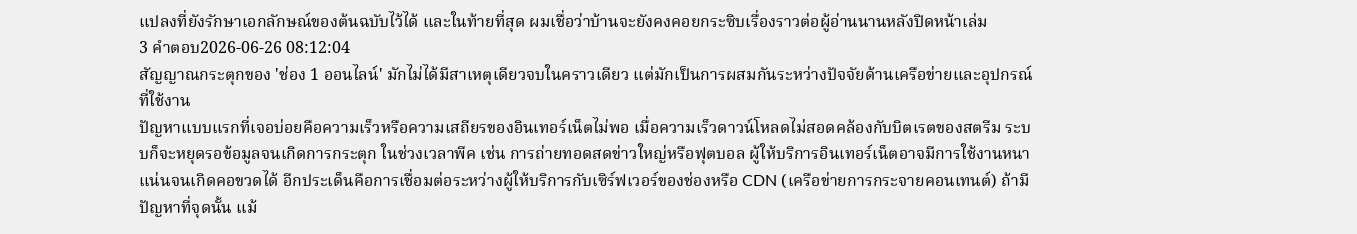แปลงที่ยังรักษาเอกลักษณ์ของต้นฉบับไว้ได้ และในท้ายที่สุด ผมเชื่อว่าบ้านจะยังคงคอยกระซิบเรื่องราวต่อผู้อ่านนานหลังปิดหน้าเล่ม
3 คำตอบ2026-06-26 08:12:04
สัญญาณกระตุกของ 'ช่อง 1 ออนไลน์' มักไม่ได้มีสาเหตุเดียวจบในคราวเดียว แต่มักเป็นการผสมกันระหว่างปัจจัยด้านเครือข่ายและอุปกรณ์ที่ใช้งาน
ปัญหาแบบแรกที่เจอบ่อยคือความเร็วหรือความเสถียรของอินเทอร์เน็ตไม่พอ เมื่อความเร็วดาวน์โหลดไม่สอดคล้องกับบิตเรตของสตรีม ระบบก็จะหยุดรอข้อมูลจนเกิดการกระตุก ในช่วงเวลาพีค เช่น การถ่ายทอดสดข่าวใหญ่หรือฟุตบอล ผู้ให้บริการอินเทอร์เน็ตอาจมีการใช้งานหนาแน่นจนเกิดคอขวดได้ อีกประเด็นคือการเชื่อมต่อระหว่างผู้ให้บริการกับเซิร์ฟเวอร์ของช่องหรือ CDN (เครือข่ายการกระจายคอนเทนต์) ถ้ามีปัญหาที่จุดนั้น แม้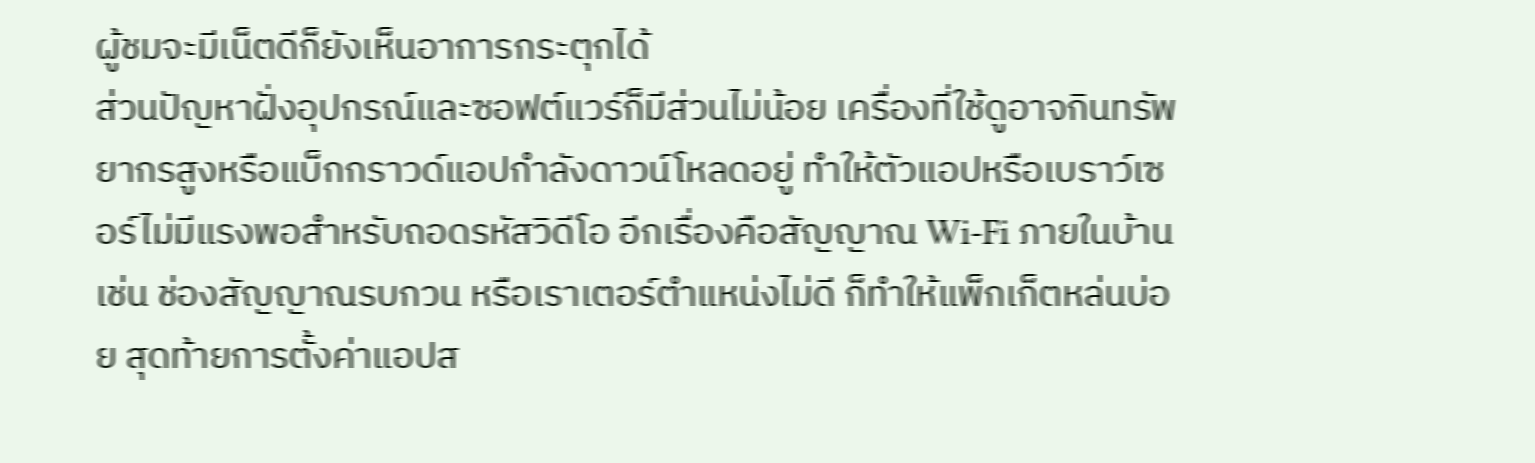ผู้ชมจะมีเน็ตดีก็ยังเห็นอาการกระตุกได้
ส่วนปัญหาฝั่งอุปกรณ์และซอฟต์แวร์ก็มีส่วนไม่น้อย เครื่องที่ใช้ดูอาจกินทรัพยากรสูงหรือแบ็กกราวด์แอปกำลังดาวน์โหลดอยู่ ทำให้ตัวแอปหรือเบราว์เซอร์ไม่มีแรงพอสำหรับถอดรหัสวิดีโอ อีกเรื่องคือสัญญาณ Wi‑Fi ภายในบ้าน เช่น ช่องสัญญาณรบกวน หรือเราเตอร์ตำแหน่งไม่ดี ก็ทำให้แพ็กเก็ตหล่นบ่อย สุดท้ายการตั้งค่าแอปส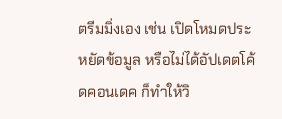ตรีมมิ่งเอง เช่น เปิดโหมดประหยัดข้อมูล หรือไม่ได้อัปเดตโค้ดคอนเดค ก็ทำให้วิ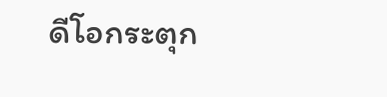ดีโอกระตุก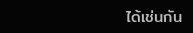ได้เช่นกัน